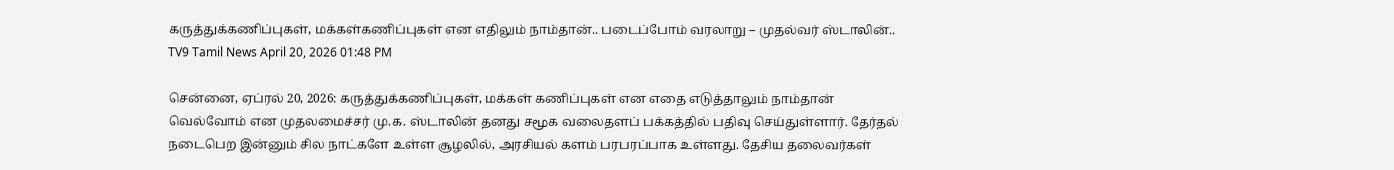கருத்துக்கணிப்புகள், மக்கள்கணிப்புகள் என எதிலும் நாம்தான்.. படைப்போம் வரலாறு – முதல்வர் ஸ்டாலின்..
TV9 Tamil News April 20, 2026 01:48 PM

சென்னை, ஏப்ரல் 20, 2026: கருத்துக்கணிப்புகள், மக்கள் கணிப்புகள் என எதை எடுத்தாலும் நாம்தான் வெல்வோம் என முதலமைச்சர் மு.க. ஸ்டாலின் தனது சமூக வலைதளப் பக்கத்தில் பதிவு செய்துள்ளார். தேர்தல் நடைபெற இன்னும் சில நாட்களே உள்ள சூழலில், அரசியல் களம் பரபரப்பாக உள்ளது. தேசிய தலைவர்கள்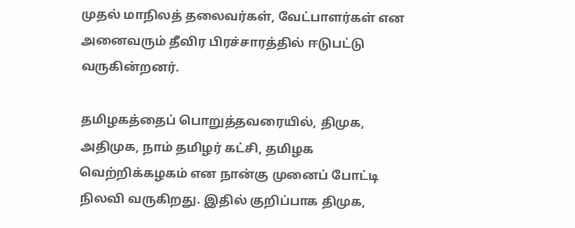முதல் மாநிலத் தலைவர்கள், வேட்பாளர்கள் என அனைவரும் தீவிர பிரச்சாரத்தில் ஈடுபட்டு வருகின்றனர்.

தமிழகத்தைப் பொறுத்தவரையில், திமுக, அதிமுக, நாம் தமிழர் கட்சி, தமிழக வெற்றிக்கழகம் என நான்கு முனைப் போட்டி நிலவி வருகிறது. இதில் குறிப்பாக திமுக,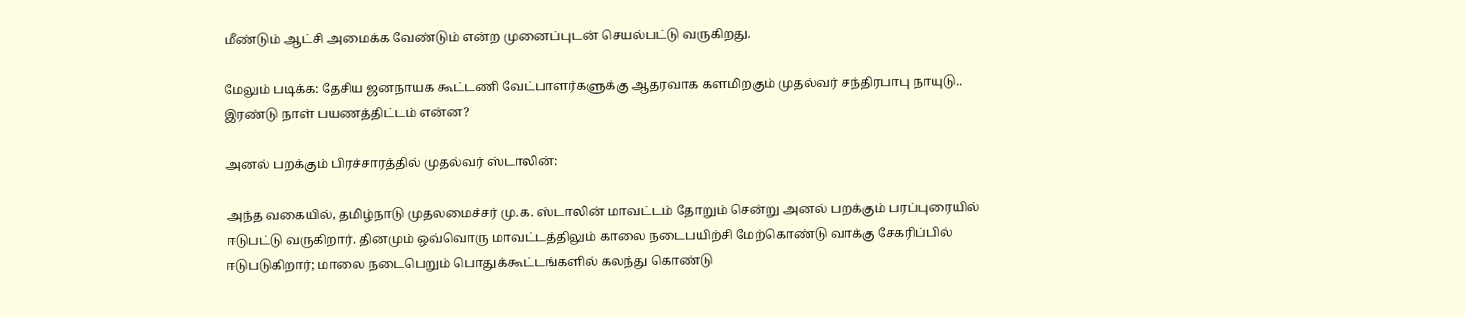மீண்டும் ஆட்சி அமைக்க வேண்டும் என்ற முனைப்புடன் செயல்பட்டு வருகிறது.

மேலும் படிக்க: தேசிய ஜனநாயக கூட்டணி வேட்பாளர்களுக்கு ஆதரவாக களமிறகும் முதல்வர் சந்திரபாபு நாயுடு.. இரண்டு நாள் பயணத்திட்டம் என்ன?

அனல் பறக்கும் பிரச்சாரத்தில் முதல்வர் ஸ்டாலின்:

அந்த வகையில், தமிழ்நாடு முதலமைச்சர் மு.க. ஸ்டாலின் மாவட்டம் தோறும் சென்று அனல் பறக்கும் பரப்புரையில் ஈடுபட்டு வருகிறார். தினமும் ஒவ்வொரு மாவட்டத்திலும் காலை நடைபயிற்சி மேற்கொண்டு வாக்கு சேகரிப்பில் ஈடுபடுகிறார்; மாலை நடைபெறும் பொதுக்கூட்டங்களில் கலந்து கொண்டு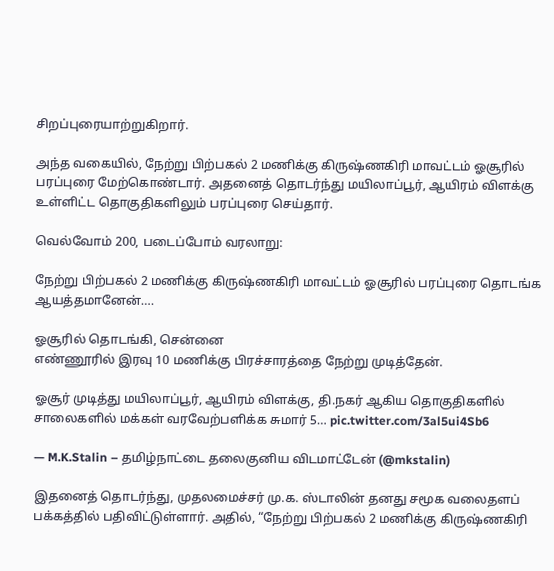சிறப்புரையாற்றுகிறார்.

அந்த வகையில், நேற்று பிற்பகல் 2 மணிக்கு கிருஷ்ணகிரி மாவட்டம் ஓசூரில் பரப்புரை மேற்கொண்டார். அதனைத் தொடர்ந்து மயிலாப்பூர், ஆயிரம் விளக்கு உள்ளிட்ட தொகுதிகளிலும் பரப்புரை செய்தார்.

வெல்வோம் 200, படைப்போம் வரலாறு:

நேற்று பிற்பகல் 2 மணிக்கு கிருஷ்ணகிரி மாவட்டம் ஓசூரில் பரப்புரை தொடங்க ஆயத்தமானேன்….

ஓசூரில் தொடங்கி, சென்னை
எண்ணூரில் இரவு 10 மணிக்கு பிரச்சாரத்தை நேற்று முடித்தேன்.

ஓசூர் முடித்து மயிலாப்பூர், ஆயிரம் விளக்கு, தி.நகர் ஆகிய தொகுதிகளில் சாலைகளில் மக்கள் வரவேற்பளிக்க சுமார் 5… pic.twitter.com/3al5ui4Sb6

— M.K.Stalin – தமிழ்நாட்டை தலைகுனிய விடமாட்டேன் (@mkstalin)

இதனைத் தொடர்ந்து, முதலமைச்சர் மு.க. ஸ்டாலின் தனது சமூக வலைதளப் பக்கத்தில் பதிவிட்டுள்ளார். அதில், “நேற்று பிற்பகல் 2 மணிக்கு கிருஷ்ணகிரி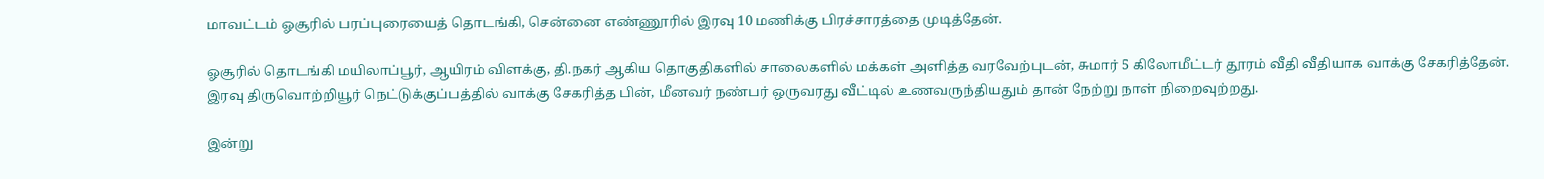மாவட்டம் ஓசூரில் பரப்புரையைத் தொடங்கி, சென்னை எண்ணூரில் இரவு 10 மணிக்கு பிரச்சாரத்தை முடித்தேன்.

ஓசூரில் தொடங்கி மயிலாப்பூர், ஆயிரம் விளக்கு, தி.நகர் ஆகிய தொகுதிகளில் சாலைகளில் மக்கள் அளித்த வரவேற்புடன், சுமார் 5 கிலோமீட்டர் தூரம் வீதி வீதியாக வாக்கு சேகரித்தேன். இரவு திருவொற்றியூர் நெட்டுக்குப்பத்தில் வாக்கு சேகரித்த பின், மீனவர் நண்பர் ஒருவரது வீட்டில் உணவருந்தியதும் தான் நேற்று நாள் நிறைவுற்றது.

இன்று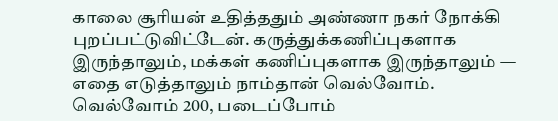காலை சூரியன் உதித்ததும் அண்ணா நகர் நோக்கி புறப்பட்டுவிட்டேன். கருத்துக்கணிப்புகளாக இருந்தாலும், மக்கள் கணிப்புகளாக இருந்தாலும் — எதை எடுத்தாலும் நாம்தான் வெல்வோம். வெல்வோம் 200, படைப்போம்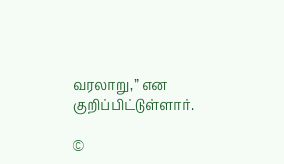வரலாறு,” என குறிப்பிட்டுள்ளார்.

©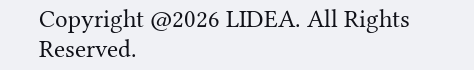Copyright @2026 LIDEA. All Rights Reserved.